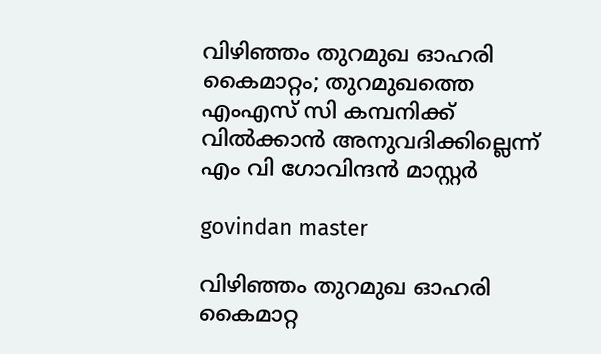വിഴിഞ്ഞം തുറമുഖ ഓഹരി കൈമാറ്റം; തുറമുഖത്തെ എംഎസ് സി കമ്പനിക്ക് വിൽക്കാൻ അനുവദിക്കില്ലെന്ന് എം വി ഗോവിന്ദൻ മാസ്റ്റർ

govindan master

വിഴിഞ്ഞം തുറമുഖ ഓഹരി കൈമാറ്റ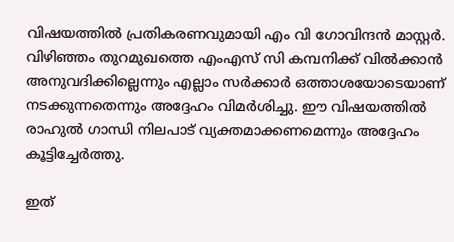വിഷയത്തിൽ പ്രതികരണവുമായി എം വി ഗോവിന്ദൻ മാസ്റ്റർ. വിഴിഞ്ഞം തുറമുഖത്തെ എംഎസ് സി കമ്പനിക്ക് വിൽക്കാൻ അനുവദിക്കില്ലെന്നും എല്ലാം സർക്കാർ ഒത്താശയോടെയാണ് നടക്കുന്നതെന്നും അദ്ദേഹം വിമർശിച്ചു. ഈ വിഷയത്തിൽ രാഹുൽ ഗാന്ധി നിലപാട് വ്യക്തമാക്കണമെന്നും അദ്ദേഹം കൂട്ടിച്ചേർത്തു.

ഇത്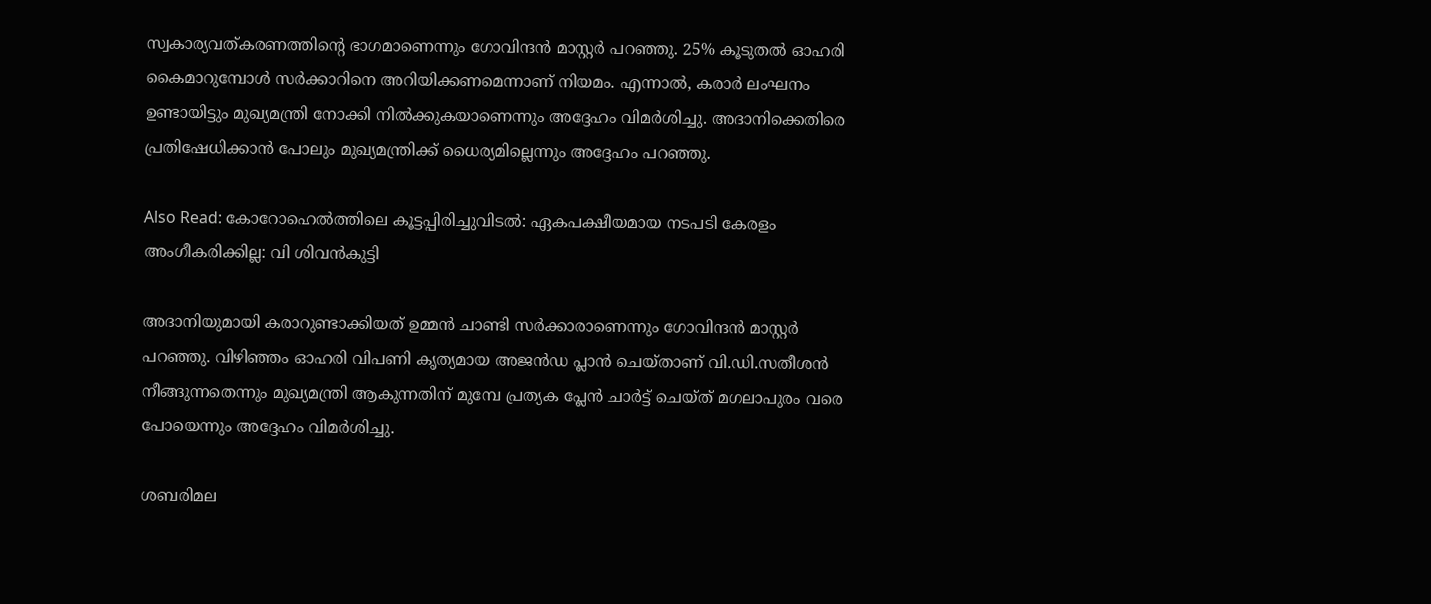സ്വകാര്യവത്കരണത്തിന്റെ ഭാഗമാണെന്നും ഗോവിന്ദൻ മാസ്റ്റർ പറഞ്ഞു. 25% കൂടുതൽ ഓഹരി കൈമാറുമ്പോൾ സർക്കാറിനെ അറിയിക്കണമെന്നാണ് നിയമം. എന്നാൽ, കരാർ ലംഘനം ഉണ്ടായിട്ടും മുഖ്യമന്ത്രി നോക്കി നിൽക്കുകയാണെന്നും അദ്ദേഹം വിമർശിച്ചു. അദാനിക്കെതിരെ പ്രതിഷേധിക്കാൻ പോലും മുഖ്യമന്ത്രിക്ക് ധൈര്യമില്ലെന്നും അദ്ദേഹം പറഞ്ഞു.

Also Read: കോറോഹെൽത്തിലെ കൂട്ടപ്പിരിച്ചുവിടൽ: ഏകപക്ഷീയമായ നടപടി കേരളം അംഗീകരിക്കില്ല: വി ശിവൻകുട്ടി

അദാനിയുമായി കരാറുണ്ടാക്കിയത് ഉമ്മൻ ചാണ്ടി സർക്കാരാണെന്നും ഗോവിന്ദൻ മാസ്റ്റർ പറഞ്ഞു. വിഴിഞ്ഞം ഓഹരി വിപണി കൃത്യമായ അജൻഡ പ്ലാൻ ചെയ്താണ് വി.ഡി.സതീശൻ നീങ്ങുന്നതെന്നും മുഖ്യമന്ത്രി ആകുന്നതിന് മുമ്പേ പ്രത്യക പ്ലേൻ ചാർട്ട് ചെയ്ത് മഗലാപുരം വരെ പോയെന്നും അദ്ദേഹം വിമർശിച്ചു.

ശബരിമല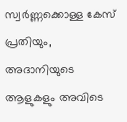സ്വർണ്ണക്കൊള്ള കേസ് പ്രതിയും, അദാനിയുടെ ആളുകളും അവിടെ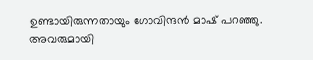ഉണ്ടായിരുന്നതായും ഗോവിന്ദൻ മാഷ് പറഞ്ഞു.
അവരുമായി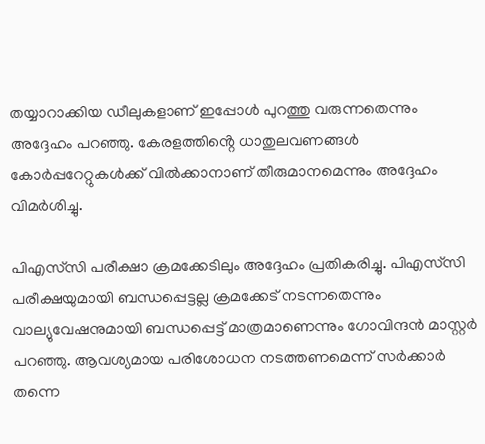തയ്യാറാക്കിയ ഡീലുകളാണ് ഇപ്പോൾ പുറത്തു വരുന്നതെന്നും അദ്ദേഹം പറഞ്ഞു. കേരളത്തിൻ്റെ ധാതുലവണങ്ങൾ കോർപ്പറേറ്റുകൾക്ക് വിൽക്കാനാണ് തീരുമാനമെന്നും അദ്ദേഹം വിമർശിച്ചു.

പിഎസ്‌സി പരീക്ഷാ ക്രമക്കേടിലും അദ്ദേഹം പ്രതികരിച്ചു. പിഎസ്‌സി പരീക്ഷയുമായി ബന്ധപ്പെട്ടല്ല ക്രമക്കേട് നടന്നതെന്നും വാല്യുവേഷനുമായി ബന്ധപ്പെട്ട് മാത്രമാണെന്നും ഗോവിന്ദൻ മാസ്റ്റർ പറഞ്ഞു. ആവശ്യമായ പരിശോധന നടത്തണമെന്ന് സർക്കാർ തന്നെ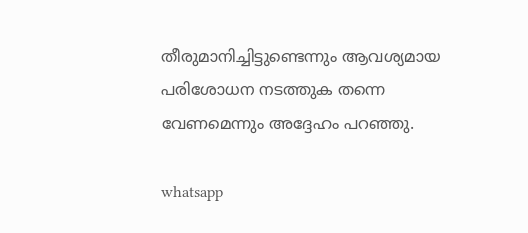തീരുമാനിച്ചിട്ടുണ്ടെന്നും ആവശ്യമായ പരിശോധന നടത്തുക തന്നെ വേണമെന്നും അദ്ദേഹം പറഞ്ഞു.

whatsapp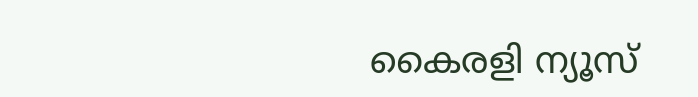കൈരളി ന്യൂസ്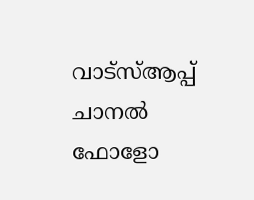വാട്‌സ്ആപ്പ് ചാനല്‍ ഫോളോ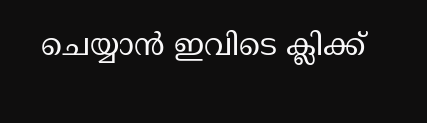ചെയ്യാന്‍ ഇവിടെ ക്ലിക്ക്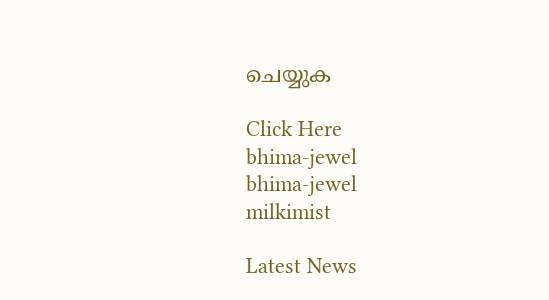ചെയ്യുക

Click Here
bhima-jewel
bhima-jewel
milkimist

Latest News